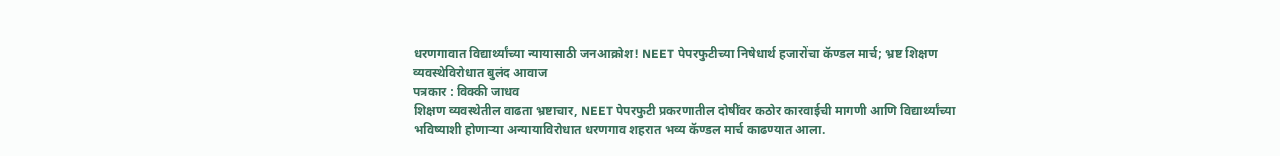धरणगावात विद्यार्थ्यांच्या न्यायासाठी जनआक्रोश! NEET पेपरफुटीच्या निषेधार्थ हजारोंचा कॅण्डल मार्च; भ्रष्ट शिक्षण व्यवस्थेविरोधात बुलंद आवाज
पत्रकार : विक्की जाधव
शिक्षण व्यवस्थेतील वाढता भ्रष्टाचार, NEET पेपरफुटी प्रकरणातील दोषींवर कठोर कारवाईची मागणी आणि विद्यार्थ्यांच्या भविष्याशी होणाऱ्या अन्यायाविरोधात धरणगाव शहरात भव्य कॅण्डल मार्च काढण्यात आला.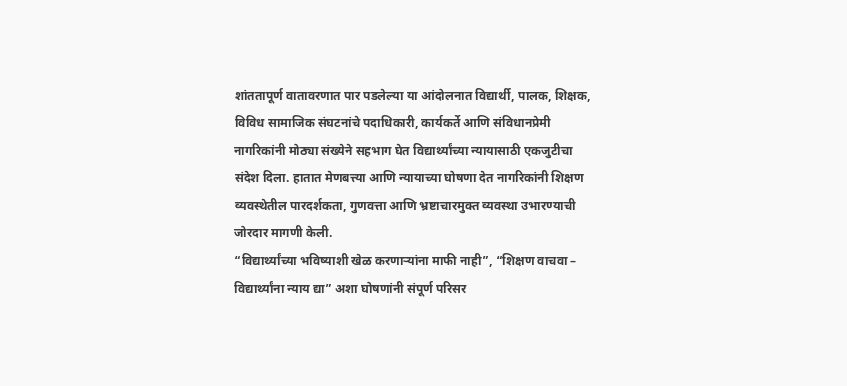शांततापूर्ण वातावरणात पार पडलेल्या या आंदोलनात विद्यार्थी, पालक, शिक्षक, विविध सामाजिक संघटनांचे पदाधिकारी, कार्यकर्ते आणि संविधानप्रेमी नागरिकांनी मोठ्या संख्येने सहभाग घेत विद्यार्थ्यांच्या न्यायासाठी एकजुटीचा संदेश दिला. हातात मेणबत्त्या आणि न्यायाच्या घोषणा देत नागरिकांनी शिक्षण व्यवस्थेतील पारदर्शकता, गुणवत्ता आणि भ्रष्टाचारमुक्त व्यवस्था उभारण्याची जोरदार मागणी केली.
“विद्यार्थ्यांच्या भविष्याशी खेळ करणाऱ्यांना माफी नाही”, “शिक्षण वाचवा – विद्यार्थ्यांना न्याय द्या” अशा घोषणांनी संपूर्ण परिसर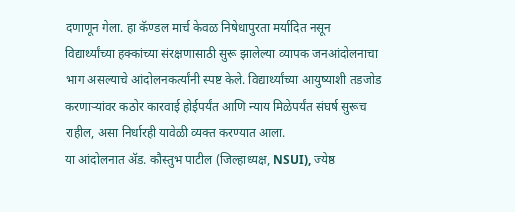दणाणून गेला. हा कॅण्डल मार्च केवळ निषेधापुरता मर्यादित नसून विद्यार्थ्यांच्या हक्कांच्या संरक्षणासाठी सुरू झालेल्या व्यापक जनआंदोलनाचा भाग असल्याचे आंदोलनकर्त्यांनी स्पष्ट केले. विद्यार्थ्यांच्या आयुष्याशी तडजोड करणाऱ्यांवर कठोर कारवाई होईपर्यंत आणि न्याय मिळेपर्यंत संघर्ष सुरूच राहील, असा निर्धारही यावेळी व्यक्त करण्यात आला.
या आंदोलनात ॲड. कौस्तुभ पाटील (जिल्हाध्यक्ष, NSUI), ज्येष्ठ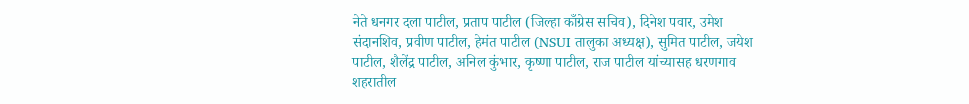नेते धनगर दला पाटील, प्रताप पाटील (जिल्हा काँग्रेस सचिव), दिनेश पवार, उमेश संदानशिव, प्रवीण पाटील, हेमंत पाटील (NSUI तालुका अध्यक्ष), सुमित पाटील, जयेश पाटील, शैलेंद्र पाटील, अनिल कुंभार, कृष्णा पाटील, राज पाटील यांच्यासह धरणगाव शहरातील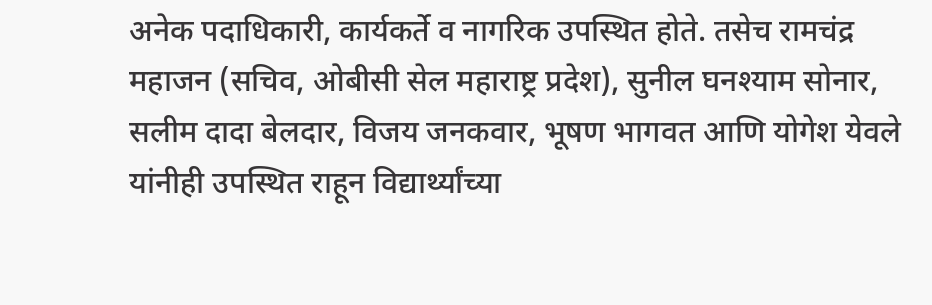अनेक पदाधिकारी, कार्यकर्ते व नागरिक उपस्थित होते. तसेच रामचंद्र महाजन (सचिव, ओबीसी सेल महाराष्ट्र प्रदेश), सुनील घनश्याम सोनार, सलीम दादा बेलदार, विजय जनकवार, भूषण भागवत आणि योगेश येवले यांनीही उपस्थित राहून विद्यार्थ्यांच्या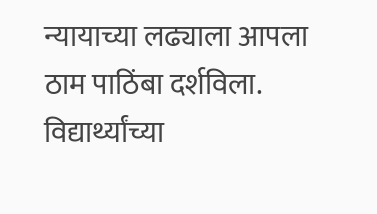न्यायाच्या लढ्याला आपला ठाम पाठिंबा दर्शविला. विद्यार्थ्यांच्या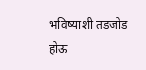भविष्याशी तडजोड होऊ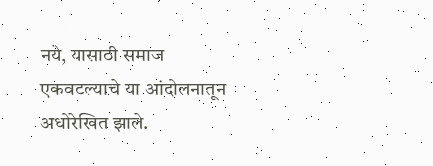नये, यासाठी समाज एकवटल्याचे या आंदोलनातून अधोरेखित झाले.